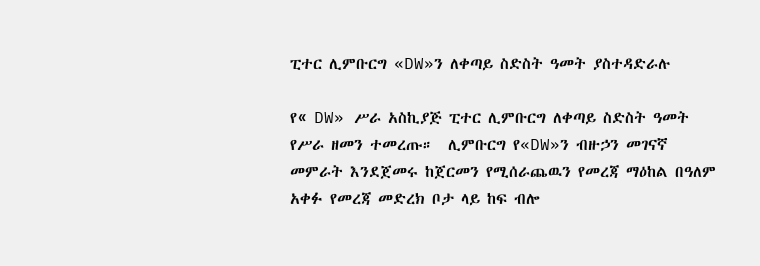ፒተር ሊምቡርግ «DW»ን ለቀጣይ ስድስት ዓመት ያስተዳድራሉ

የ« DW» ሥራ አስኪያጅ ፒተር ሊምቡርግ ለቀጣይ ስድስት ዓመት የሥራ ዘመን ተመረጡ።  ሊምቡርግ የ«DW»ን ብዙኃን መገናኛ መምራት እንደጀመሩ ከጀርመን የሚሰራጨዉን የመረጃ ማዕከል በዓለም አቀፉ የመረጃ መድረክ ቦታ ላይ ከፍ ብሎ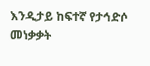እንዲታይ ከፍተኛ የታኅድሶ መነቃቃት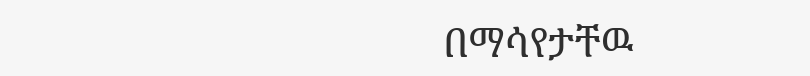በማሳየታቸዉ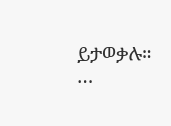ይታወቃሉ።  …